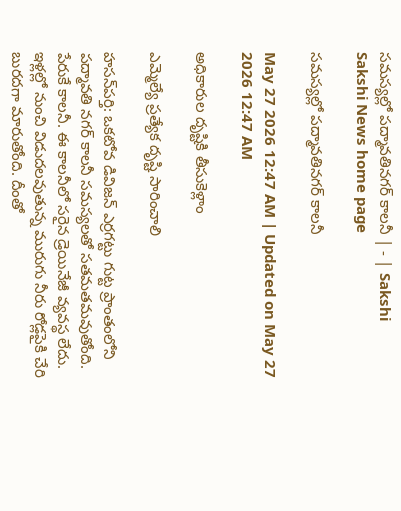సమస్యల్లో పద్మావతినగర్‌ కాలనీ | - | Sakshi
Sakshi News home page

సమస్యల్లో పద్మావతినగర్‌ కాలనీ

May 27 2026 12:47 AM | Updated on May 27 2026 12:47 AM

అధికారుల దృష్టికి తీసుకెళ్లాం

ఎమ్మెల్యే ప్రత్యేక దృష్టి సారించాలి

హసన్‌పర్తి: ఒకటోవ డివిజన్‌ ఎర్రగట్టు గుట్ట ప్రాంతంలోని పద్మావతి నగర్‌ కాలనీ సమస్యలతో సతమతమవుతోంది. పేరుకే కాలనీ. ఈ కాలనీలో సరైన డ్రెయినేజీ వ్యవస్థ లేదు. ఇళ్లల్లో నుంచి విడుదలవుతున్న మురుగు నీరు రోడ్లపైకి చేరి బురదగా మారుతోంది. దీంతో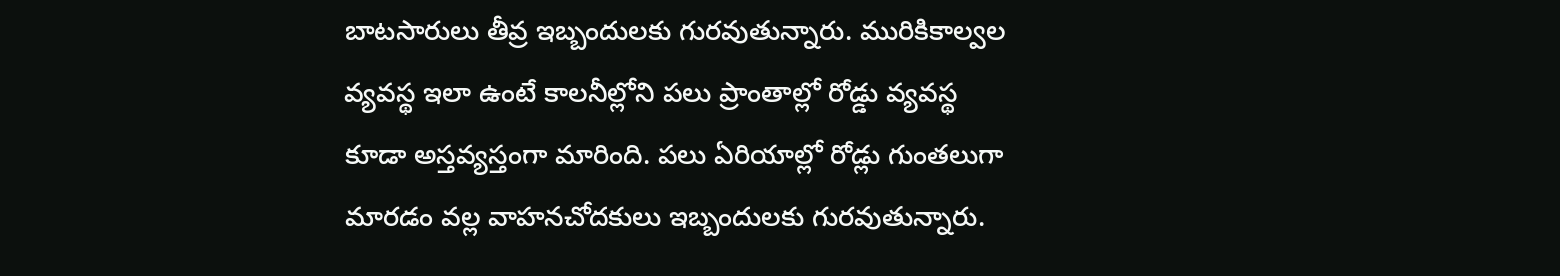బాటసారులు తీవ్ర ఇబ్బందులకు గురవుతున్నారు. మురికికాల్వల వ్యవస్థ ఇలా ఉంటే కాలనీల్లోని పలు ప్రాంతాల్లో రోడ్డు వ్యవస్థ కూడా అస్తవ్యస్తంగా మారింది. పలు ఏరియాల్లో రోడ్లు గుంతలుగా మారడం వల్ల వాహనచోదకులు ఇబ్బందులకు గురవుతున్నారు.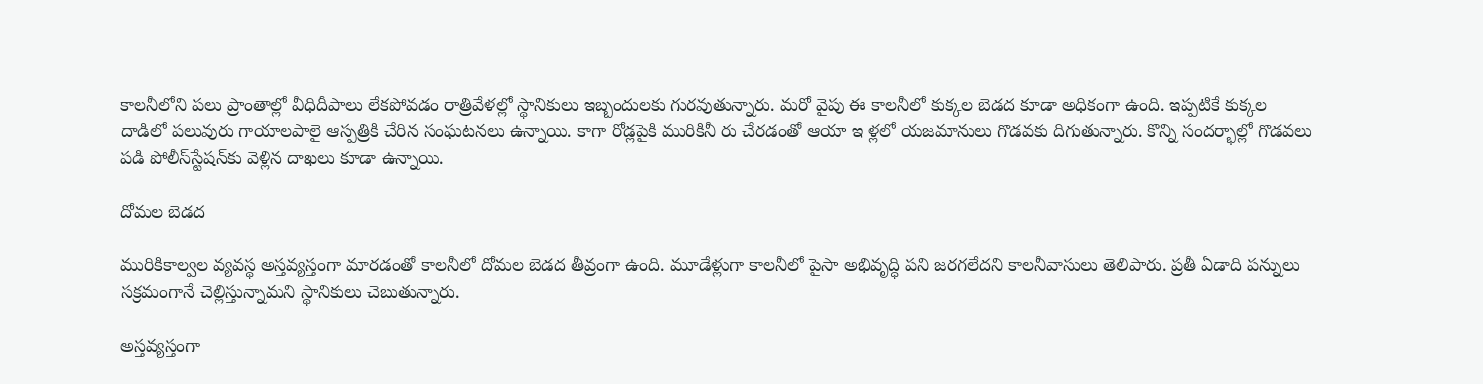కాలనీలోని పలు ప్రాంతాల్లో వీధిదీపాలు లేకపోవడం రాత్రివేళల్లో స్థానికులు ఇబ్బందులకు గురవుతున్నారు. మరో వైపు ఈ కాలనీలో కుక్కల బెడద కూడా అధికంగా ఉంది. ఇప్పటికే కుక్కల దాడిలో పలువురు గాయాలపాలై ఆస్పత్రికి చేరిన సంఘటనలు ఉన్నాయి. కాగా రోడ్లపైకి మురికినీ రు చేరడంతో ఆయా ఇ ళ్లలో యజమానులు గొడవకు దిగుతున్నారు. కొన్ని సందర్భాల్లో గొడవలు పడి పోలీస్‌స్టేషన్‌కు వెళ్లిన దాఖలు కూడా ఉన్నాయి.

దోమల బెడద

మురికికాల్వల వ్యవస్థ అస్తవ్యస్తంగా మారడంతో కాలనీలో దోమల బెడద తీవ్రంగా ఉంది. మూడేళ్లుగా కాలనీలో పైసా అభివృద్ధి పని జరగలేదని కాలనీవాసులు తెలిపారు. ప్రతీ ఏడాది పన్నులు సక్రమంగానే చెల్లిస్తున్నామని స్థానికులు చెబుతున్నారు.

అస్తవ్యస్తంగా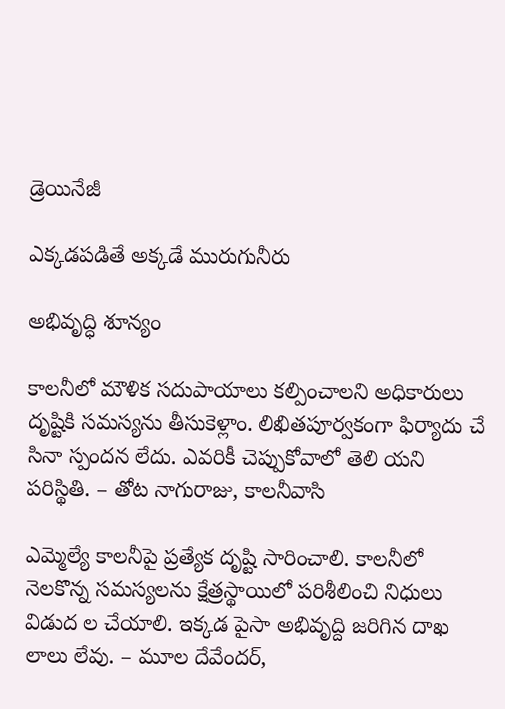డ్రెయినేజీ

ఎక్కడపడితే అక్కడే మురుగునీరు

అభివృద్ధి శూన్యం

కాలనీలో మౌళిక సదుపాయాలు కల్పించాలని అధికారులు దృష్టికి సమస్యను తీసుకెళ్లాం. లిఖితపూర్వకంగా ఫిర్యాదు చే సినా స్పందన లేదు. ఎవరికీ చెప్పుకోవాలో తెలి యని పరిస్థితి. – తోట నాగురాజు, కాలనీవాసి

ఎమ్మెల్యే కాలనీపై ప్రత్యేక దృష్టి సారించాలి. కాలనీలో నెలకొన్న సమస్యలను క్షేత్రస్థాయిలో పరిశీలించి నిధులు విడుద ల చేయాలి. ఇక్కడ పైసా అభివృద్ది జరిగిన దాఖ లాలు లేవు. – మూల దేవేందర్‌,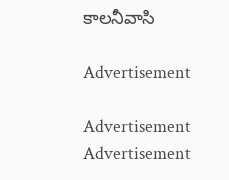కాలనీవాసి

Advertisement

Advertisement
Advertisement